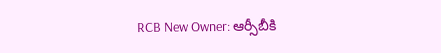RCB New Owner: ఆర్సీబీకి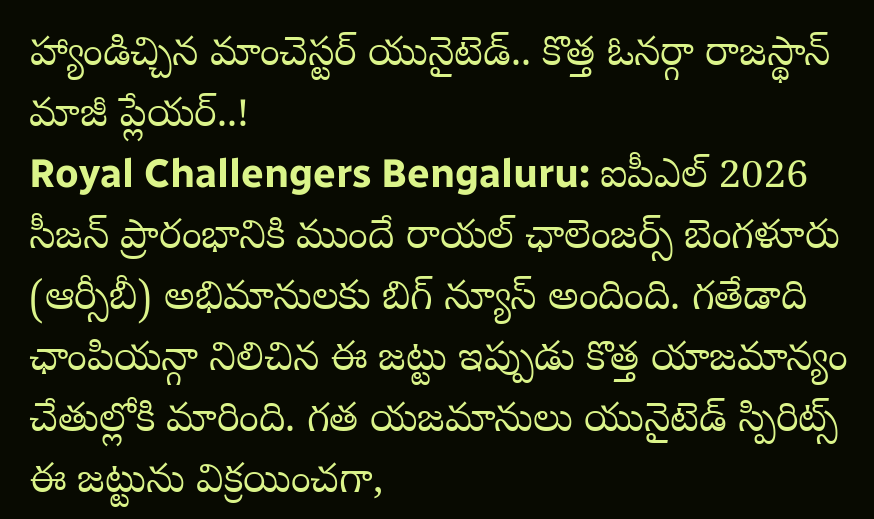హ్యాండిచ్చిన మాంచెస్టర్ యునైటెడ్.. కొత్త ఓనర్గా రాజస్థాన్ మాజీ ప్లేయర్..!
Royal Challengers Bengaluru: ఐపీఎల్ 2026 సీజన్ ప్రారంభానికి ముందే రాయల్ ఛాలెంజర్స్ బెంగళూరు (ఆర్సీబీ) అభిమానులకు బిగ్ న్యూస్ అందింది. గతేడాది ఛాంపియన్గా నిలిచిన ఈ జట్టు ఇప్పుడు కొత్త యాజమాన్యం చేతుల్లోకి మారింది. గత యజమానులు యునైటెడ్ స్పిరిట్స్ ఈ జట్టును విక్రయించగా,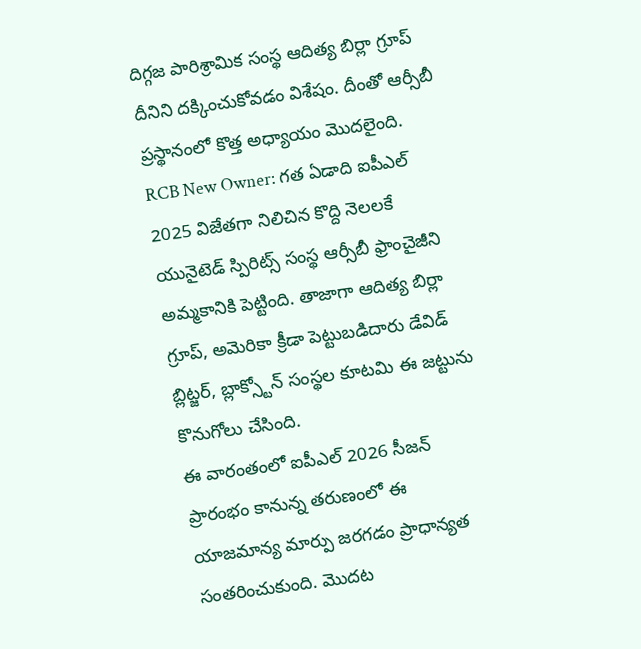దిగ్గజ పారిశ్రామిక సంస్థ ఆదిత్య బిర్లా గ్రూప్ దీనిని దక్కించుకోవడం విశేషం. దీంతో ఆర్సీబీ ప్రస్థానంలో కొత్త అధ్యాయం మొదలైంది.
RCB New Owner: గత ఏడాది ఐపీఎల్ 2025 విజేతగా నిలిచిన కొద్ది నెలలకే యునైటెడ్ స్పిరిట్స్ సంస్థ ఆర్సీబీ ఫ్రాంచైజీని అమ్మకానికి పెట్టింది. తాజాగా ఆదిత్య బిర్లా గ్రూప్, అమెరికా క్రీడా పెట్టుబడిదారు డేవిడ్ బ్లిట్జర్, బ్లాక్స్టోన్ సంస్థల కూటమి ఈ జట్టును కొనుగోలు చేసింది.
ఈ వారంతంలో ఐపీఎల్ 2026 సీజన్ ప్రారంభం కానున్న తరుణంలో ఈ యాజమాన్య మార్పు జరగడం ప్రాధాన్యత సంతరించుకుంది. మొదట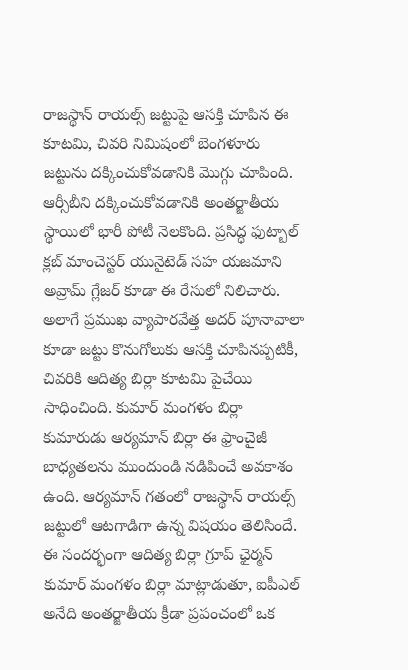రాజస్థాన్ రాయల్స్ జట్టుపై ఆసక్తి చూపిన ఈ కూటమి, చివరి నిమిషంలో బెంగళూరు జట్టును దక్కించుకోవడానికి మొగ్గు చూపింది.
ఆర్సీబీని దక్కించుకోవడానికి అంతర్జాతీయ స్థాయిలో భారీ పోటీ నెలకొంది. ప్రసిద్ధ ఫుట్బాల్ క్లబ్ మాంచెస్టర్ యునైటెడ్ సహ యజమాని అవ్రామ్ గ్లేజర్ కూడా ఈ రేసులో నిలిచారు. అలాగే ప్రముఖ వ్యాపారవేత్త అదర్ పూనావాలా కూడా జట్టు కొనుగోలుకు ఆసక్తి చూపినప్పటికీ, చివరికి ఆదిత్య బిర్లా కూటమి పైచేయి సాధించింది. కుమార్ మంగళం బిర్లా కుమారుడు ఆర్యమాన్ బిర్లా ఈ ఫ్రాంచైజీ బాధ్యతలను ముందుండి నడిపించే అవకాశం ఉంది. ఆర్యమాన్ గతంలో రాజస్థాన్ రాయల్స్ జట్టులో ఆటగాడిగా ఉన్న విషయం తెలిసిందే.
ఈ సందర్భంగా ఆదిత్య బిర్లా గ్రూప్ ఛైర్మన్ కుమార్ మంగళం బిర్లా మాట్లాడుతూ, ఐపీఎల్ అనేది అంతర్జాతీయ క్రీడా ప్రపంచంలో ఒక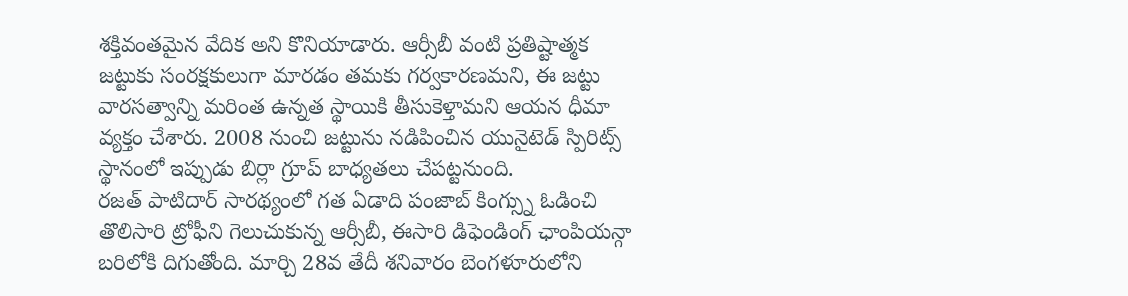శక్తివంతమైన వేదిక అని కొనియాడారు. ఆర్సీబీ వంటి ప్రతిష్టాత్మక జట్టుకు సంరక్షకులుగా మారడం తమకు గర్వకారణమని, ఈ జట్టు వారసత్వాన్ని మరింత ఉన్నత స్థాయికి తీసుకెళ్తామని ఆయన ధీమా వ్యక్తం చేశారు. 2008 నుంచి జట్టును నడిపించిన యునైటెడ్ స్పిరిట్స్ స్థానంలో ఇప్పుడు బిర్లా గ్రూప్ బాధ్యతలు చేపట్టనుంది.
రజత్ పాటిదార్ సారథ్యంలో గత ఏడాది పంజాబ్ కింగ్స్ను ఓడించి తొలిసారి ట్రోఫీని గెలుచుకున్న ఆర్సీబీ, ఈసారి డిఫెండింగ్ ఛాంపియన్గా బరిలోకి దిగుతోంది. మార్చి 28వ తేదీ శనివారం బెంగళూరులోని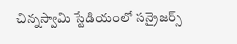చిన్నస్వామి స్టేడియంలో సన్రైజర్స్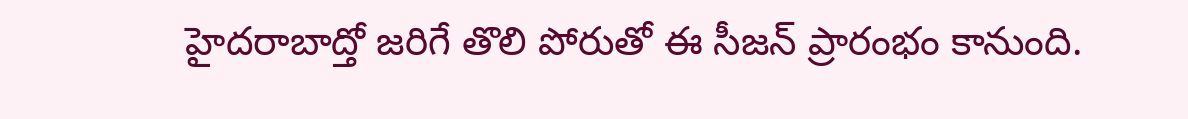హైదరాబాద్తో జరిగే తొలి పోరుతో ఈ సీజన్ ప్రారంభం కానుంది.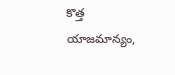కొత్త యాజమాన్యం,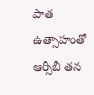పాత ఉత్సాహంతో ఆర్సీబీ తన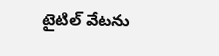టైటిల్ వేటను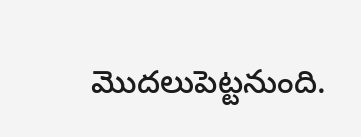మొదలుపెట్టనుంది.